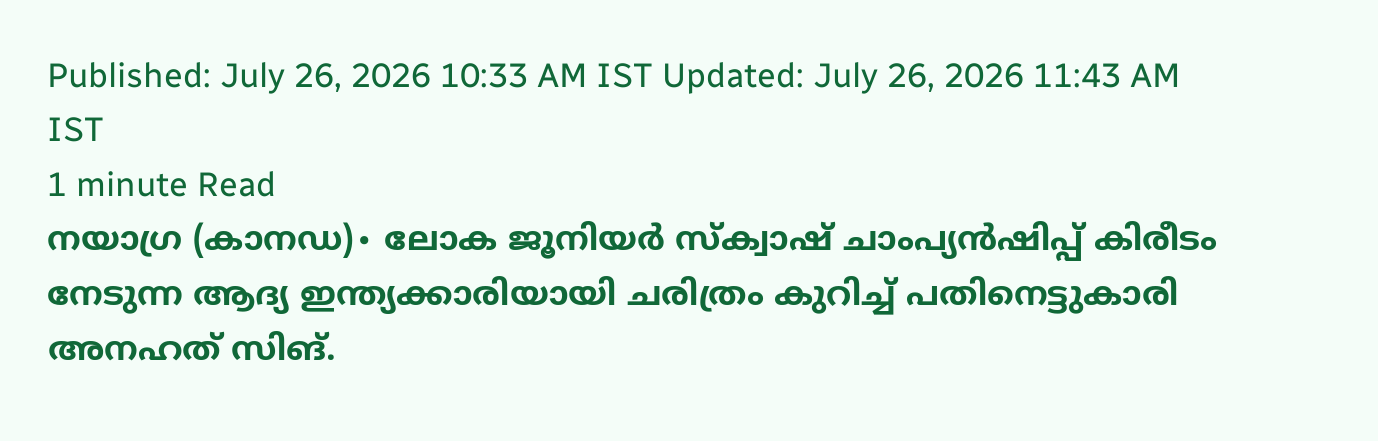Published: July 26, 2026 10:33 AM IST Updated: July 26, 2026 11:43 AM IST
1 minute Read
നയാഗ്ര (കാനഡ)∙ ലോക ജൂനിയർ സ്ക്വാഷ് ചാംപ്യൻഷിപ്പ് കിരീടം നേടുന്ന ആദ്യ ഇന്ത്യക്കാരിയായി ചരിത്രം കുറിച്ച് പതിനെട്ടുകാരി അനഹത് സിങ്.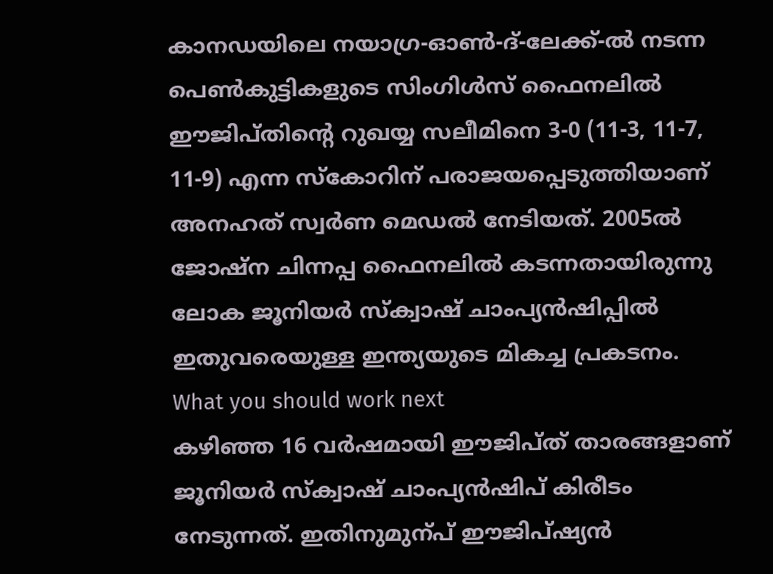കാനഡയിലെ നയാഗ്ര-ഓൺ-ദ്-ലേക്ക്-ൽ നടന്ന പെൺകുട്ടികളുടെ സിംഗിൾസ് ഫൈനലിൽ ഈജിപ്തിന്റെ റുഖയ്യ സലീമിനെ 3-0 (11-3, 11-7, 11-9) എന്ന സ്കോറിന് പരാജയപ്പെടുത്തിയാണ് അനഹത് സ്വർണ മെഡൽ നേടിയത്. 2005ൽ ജോഷ്ന ചിന്നപ്പ ഫൈനലിൽ കടന്നതായിരുന്നു ലോക ജൂനിയർ സ്ക്വാഷ് ചാംപ്യൻഷിപ്പിൽ ഇതുവരെയുള്ള ഇന്ത്യയുടെ മികച്ച പ്രകടനം.
What you should work next
കഴിഞ്ഞ 16 വർഷമായി ഈജിപ്ത് താരങ്ങളാണ് ജൂനിയർ സ്ക്വാഷ് ചാംപ്യൻഷിപ് കിരീടം നേടുന്നത്. ഇതിനുമുന്പ് ഈജിപ്ഷ്യൻ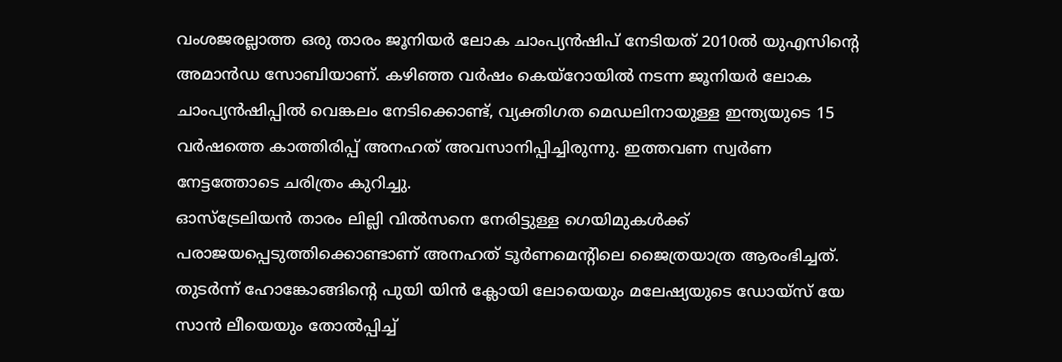വംശജരല്ലാത്ത ഒരു താരം ജൂനിയർ ലോക ചാംപ്യൻഷിപ് നേടിയത് 2010ൽ യുഎസിന്റെ അമാൻഡ സോബിയാണ്. കഴിഞ്ഞ വർഷം കെയ്റോയിൽ നടന്ന ജൂനിയർ ലോക ചാംപ്യൻഷിപ്പിൽ വെങ്കലം നേടിക്കൊണ്ട്, വ്യക്തിഗത മെഡലിനായുള്ള ഇന്ത്യയുടെ 15 വർഷത്തെ കാത്തിരിപ്പ് അനഹത് അവസാനിപ്പിച്ചിരുന്നു. ഇത്തവണ സ്വർണ നേട്ടത്തോടെ ചരിത്രം കുറിച്ചു.
ഓസ്ട്രേലിയൻ താരം ലില്ലി വിൽസനെ നേരിട്ടുള്ള ഗെയിമുകൾക്ക് പരാജയപ്പെടുത്തിക്കൊണ്ടാണ് അനഹത് ടൂർണമെന്റിലെ ജൈത്രയാത്ര ആരംഭിച്ചത്. തുടർന്ന് ഹോങ്കോങ്ങിന്റെ പുയി യിൻ ക്ലോയി ലോയെയും മലേഷ്യയുടെ ഡോയ്സ് യേ സാൻ ലീയെയും തോൽപ്പിച്ച്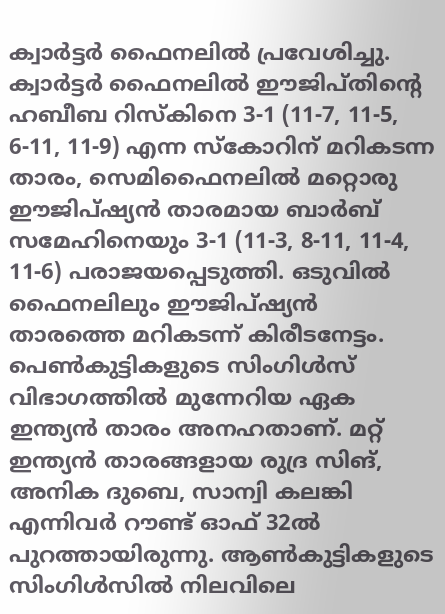ക്വാർട്ടർ ഫൈനലിൽ പ്രവേശിച്ചു. ക്വാർട്ടർ ഫൈനലിൽ ഈജിപ്തിന്റെ ഹബീബ റിസ്കിനെ 3-1 (11-7, 11-5, 6-11, 11-9) എന്ന സ്കോറിന് മറികടന്ന താരം, സെമിഫൈനലിൽ മറ്റൊരു ഈജിപ്ഷ്യൻ താരമായ ബാർബ് സമേഹിനെയും 3-1 (11-3, 8-11, 11-4, 11-6) പരാജയപ്പെടുത്തി. ഒടുവിൽ ഫൈനലിലും ഈജിപ്ഷ്യൻ താരത്തെ മറികടന്ന് കിരീടനേട്ടം.
പെൺകുട്ടികളുടെ സിംഗിൾസ് വിഭാഗത്തിൽ മുന്നേറിയ ഏക ഇന്ത്യൻ താരം അനഹതാണ്. മറ്റ് ഇന്ത്യൻ താരങ്ങളായ രുദ്ര സിങ്, അനിക ദുബെ, സാന്വി കലങ്കി എന്നിവർ റൗണ്ട് ഓഫ് 32ൽ പുറത്തായിരുന്നു. ആൺകുട്ടികളുടെ സിംഗിൾസിൽ നിലവിലെ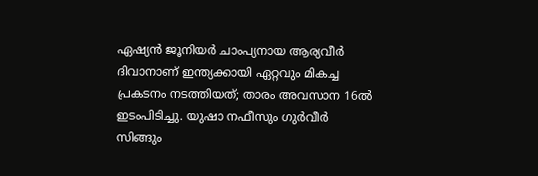ഏഷ്യൻ ജൂനിയർ ചാംപ്യനായ ആര്യവീർ ദിവാനാണ് ഇന്ത്യക്കായി ഏറ്റവും മികച്ച പ്രകടനം നടത്തിയത്; താരം അവസാന 16ൽ ഇടംപിടിച്ചു. യുഷാ നഫീസും ഗുർവീർ സിങ്ങും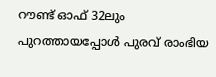റൗണ്ട് ഓഫ് 32ലും പുറത്തായപ്പോൾ പുരവ് രാംഭിയ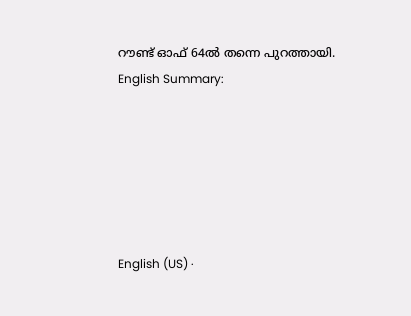റൗണ്ട് ഓഫ് 64ൽ തന്നെ പുറത്തായി.
English Summary:






English (US) ·